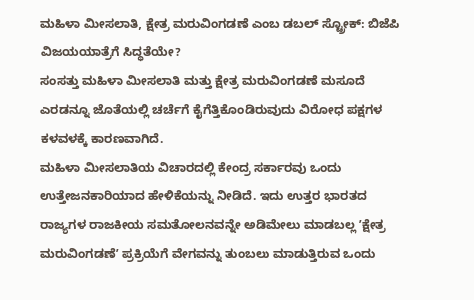ಮಹಿಳಾ ಮೀಸಲಾತಿ, ಕ್ಷೇತ್ರ ಮರುವಿಂಗಡಣೆ ಎಂಬ ಡಬಲ್ ಸ್ಟ್ರೋಕ್: ಬಿಜೆಪಿ ವಿಜಯಯಾತ್ರೆಗೆ ಸಿದ್ಧತೆಯೇ?
ಸಂಸತ್ತು ಮಹಿಳಾ ಮೀಸಲಾತಿ ಮತ್ತು ಕ್ಷೇತ್ರ ಮರುವಿಂಗಡಣೆ ಮಸೂದೆ ಎರಡನ್ನೂ ಜೊತೆಯಲ್ಲಿ ಚರ್ಚೆಗೆ ಕೈಗೆತ್ತಿಕೊಂಡಿರುವುದು ವಿರೋಧ ಪಕ್ಷಗಳ ಕಳವಳಕ್ಕೆ ಕಾರಣವಾಗಿದೆ.
ಮಹಿಳಾ ಮೀಸಲಾತಿಯ ವಿಚಾರದಲ್ಲಿ ಕೇಂದ್ರ ಸರ್ಕಾರವು ಒಂದು ಉತ್ತೇಜನಕಾರಿಯಾದ ಹೇಳಿಕೆಯನ್ನು ನೀಡಿದೆ. ಇದು ಉತ್ತರ ಭಾರತದ ರಾಜ್ಯಗಳ ರಾಜಕೀಯ ಸಮತೋಲನವನ್ನೇ ಅಡಿಮೇಲು ಮಾಡಬಲ್ಲ ʼಕ್ಷೇತ್ರ ಮರುವಿಂಗಡಣೆʼ ಪ್ರಕ್ರಿಯೆಗೆ ವೇಗವನ್ನು ತುಂಬಲು ಮಾಡುತ್ತಿರುವ ಒಂದು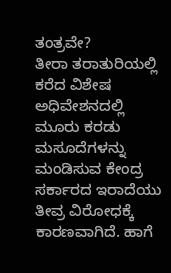ತಂತ್ರವೇ?
ತೀರಾ ತರಾತುರಿಯಲ್ಲಿ ಕರೆದ ವಿಶೇಷ ಅಧಿವೇಶನದಲ್ಲಿ ಮೂರು ಕರಡು ಮಸೂದೆಗಳನ್ನು ಮಂಡಿಸುವ ಕೇಂದ್ರ ಸರ್ಕಾರದ ಇರಾದೆಯು ತೀವ್ರ ವಿರೋಧಕ್ಕೆ ಕಾರಣವಾಗಿದೆ. ಹಾಗೆ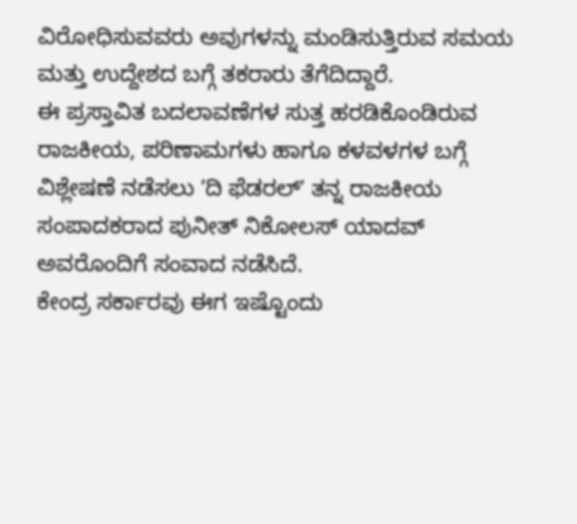ವಿರೋಧಿಸುವವರು ಅವುಗಳನ್ನು ಮಂಡಿಸುತ್ತಿರುವ ಸಮಯ ಮತ್ತು ಉದ್ದೇಶದ ಬಗ್ಗೆ ತಕರಾರು ತೆಗೆದಿದ್ದಾರೆ.
ಈ ಪ್ರಸ್ತಾವಿತ ಬದಲಾವಣೆಗಳ ಸುತ್ತ ಹರಡಿಕೊಂಡಿರುವ ರಾಜಕೀಯ, ಪರಿಣಾಮಗಳು ಹಾಗೂ ಕಳವಳಗಳ ಬಗ್ಗೆ ವಿಶ್ಲೇಷಣೆ ನಡೆಸಲು ʼದಿ ಫೆಡರಲ್ʼ ತನ್ನ ರಾಜಕೀಯ ಸಂಪಾದಕರಾದ ಪುನೀತ್ ನಿಕೋಲಸ್ ಯಾದವ್ ಅವರೊಂದಿಗೆ ಸಂವಾದ ನಡೆಸಿದೆ.
ಕೇಂದ್ರ ಸರ್ಕಾರವು ಈಗ ಇಷ್ಟೊಂದು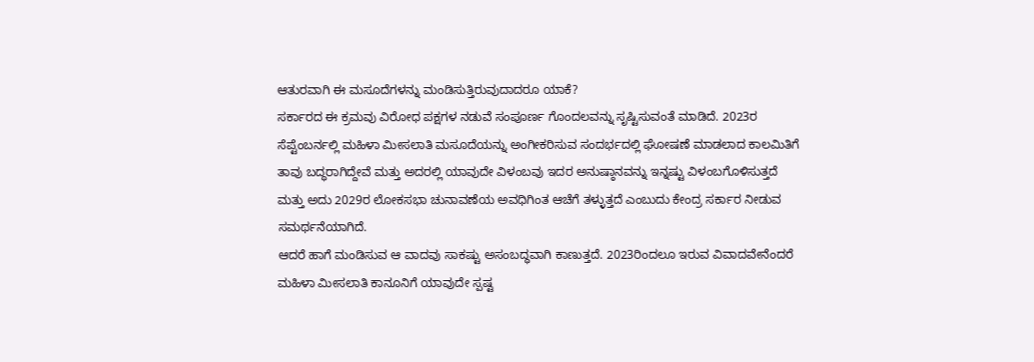ಆತುರವಾಗಿ ಈ ಮಸೂದೆಗಳನ್ನು ಮಂಡಿಸುತ್ತಿರುವುದಾದರೂ ಯಾಕೆ?
ಸರ್ಕಾರದ ಈ ಕ್ರಮವು ವಿರೋಧ ಪಕ್ಷಗಳ ನಡುವೆ ಸಂಪೂರ್ಣ ಗೊಂದಲವನ್ನು ಸೃಷ್ಟಿಸುವಂತೆ ಮಾಡಿದೆ. 2023ರ ಸೆಪ್ಟೆಂಬರ್ನಲ್ಲಿ ಮಹಿಳಾ ಮೀಸಲಾತಿ ಮಸೂದೆಯನ್ನು ಅಂಗೀಕರಿಸುವ ಸಂದರ್ಭದಲ್ಲಿ ಘೋಷಣೆ ಮಾಡಲಾದ ಕಾಲಮಿತಿಗೆ ತಾವು ಬದ್ಧರಾಗಿದ್ದೇವೆ ಮತ್ತು ಅದರಲ್ಲಿ ಯಾವುದೇ ವಿಳಂಬವು ಇದರ ಅನುಷ್ಠಾನವನ್ನು ಇನ್ನಷ್ಟು ವಿಳಂಬಗೊಳಿಸುತ್ತದೆ ಮತ್ತು ಅದು 2029ರ ಲೋಕಸಭಾ ಚುನಾವಣೆಯ ಅವಧಿಗಿಂತ ಆಚೆಗೆ ತಳ್ಳುತ್ತದೆ ಎಂಬುದು ಕೇಂದ್ರ ಸರ್ಕಾರ ನೀಡುವ ಸಮರ್ಥನೆಯಾಗಿದೆ.
ಆದರೆ ಹಾಗೆ ಮಂಡಿಸುವ ಆ ವಾದವು ಸಾಕಷ್ಟು ಅಸಂಬದ್ಧವಾಗಿ ಕಾಣುತ್ತದೆ. 2023ರಿಂದಲೂ ಇರುವ ವಿವಾದವೇನೆಂದರೆ ಮಹಿಳಾ ಮೀಸಲಾತಿ ಕಾನೂನಿಗೆ ಯಾವುದೇ ಸ್ಪಷ್ಟ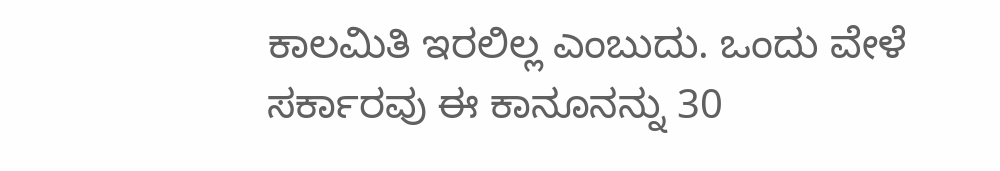ಕಾಲಮಿತಿ ಇರಲಿಲ್ಲ ಎಂಬುದು. ಒಂದು ವೇಳೆ ಸರ್ಕಾರವು ಈ ಕಾನೂನನ್ನು 30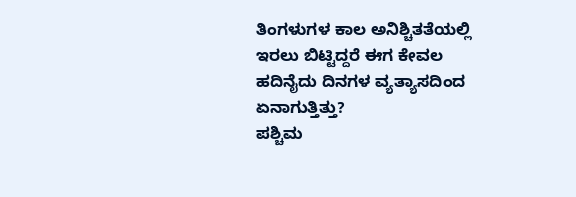ತಿಂಗಳುಗಳ ಕಾಲ ಅನಿಶ್ಚಿತತೆಯಲ್ಲಿ ಇರಲು ಬಿಟ್ಟಿದ್ದರೆ ಈಗ ಕೇವಲ ಹದಿನೈದು ದಿನಗಳ ವ್ಯತ್ಯಾಸದಿಂದ ಏನಾಗುತ್ತಿತ್ತು?
ಪಶ್ಚಿಮ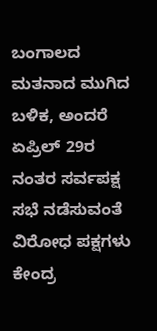ಬಂಗಾಲದ ಮತನಾದ ಮುಗಿದ ಬಳಿಕ, ಅಂದರೆ ಏಪ್ರಿಲ್ 29ರ ನಂತರ ಸರ್ವಪಕ್ಷ ಸಭೆ ನಡೆಸುವಂತೆ ವಿರೋಧ ಪಕ್ಷಗಳು ಕೇಂದ್ರ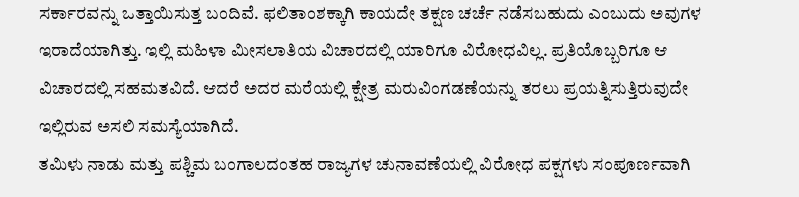ಸರ್ಕಾರವನ್ನು ಒತ್ತಾಯಿಸುತ್ತ ಬಂದಿವೆ. ಫಲಿತಾಂಶಕ್ಕಾಗಿ ಕಾಯದೇ ತಕ್ಷಣ ಚರ್ಚೆ ನಡೆಸಬಹುದು ಎಂಬುದು ಅವುಗಳ ಇರಾದೆಯಾಗಿತ್ತು. ಇಲ್ಲಿ ಮಹಿಳಾ ಮೀಸಲಾತಿಯ ವಿಚಾರದಲ್ಲಿ ಯಾರಿಗೂ ವಿರೋಧವಿಲ್ಲ. ಪ್ರತಿಯೊಬ್ಬರಿಗೂ ಆ ವಿಚಾರದಲ್ಲಿ ಸಹಮತವಿದೆ. ಆದರೆ ಅದರ ಮರೆಯಲ್ಲಿ ಕ್ಷೇತ್ರ ಮರುವಿಂಗಡಣೆಯನ್ನು ತರಲು ಪ್ರಯತ್ನಿಸುತ್ತಿರುವುದೇ ಇಲ್ಲಿರುವ ಅಸಲಿ ಸಮಸ್ಯೆಯಾಗಿದೆ.
ತಮಿಳು ನಾಡು ಮತ್ತು ಪಶ್ಚಿಮ ಬಂಗಾಲದಂತಹ ರಾಜ್ಯಗಳ ಚುನಾವಣೆಯಲ್ಲಿ ವಿರೋಧ ಪಕ್ಷಗಳು ಸಂಪೂರ್ಣವಾಗಿ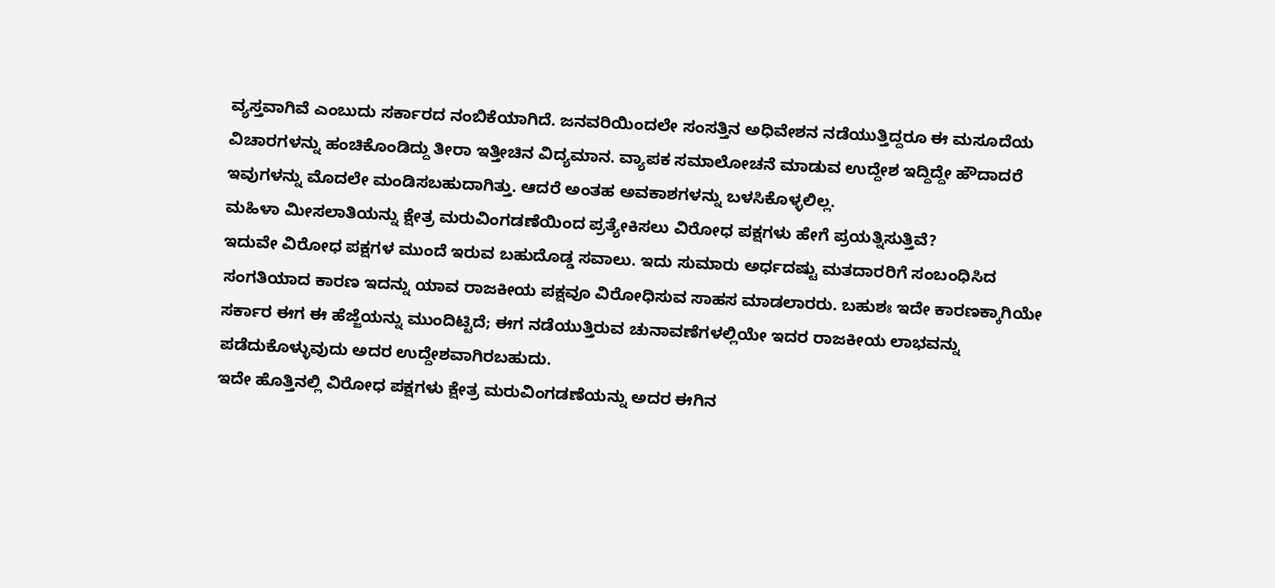ವ್ಯಸ್ತವಾಗಿವೆ ಎಂಬುದು ಸರ್ಕಾರದ ನಂಬಿಕೆಯಾಗಿದೆ. ಜನವರಿಯಿಂದಲೇ ಸಂಸತ್ತಿನ ಅಧಿವೇಶನ ನಡೆಯುತ್ತಿದ್ದರೂ ಈ ಮಸೂದೆಯ ವಿಚಾರಗಳನ್ನು ಹಂಚಿಕೊಂಡಿದ್ದು ತೀರಾ ಇತ್ತೀಚಿನ ವಿದ್ಯಮಾನ. ವ್ಯಾಪಕ ಸಮಾಲೋಚನೆ ಮಾಡುವ ಉದ್ದೇಶ ಇದ್ದಿದ್ದೇ ಹೌದಾದರೆ ಇವುಗಳನ್ನು ಮೊದಲೇ ಮಂಡಿಸಬಹುದಾಗಿತ್ತು. ಆದರೆ ಅಂತಹ ಅವಕಾಶಗಳನ್ನು ಬಳಸಿಕೊಳ್ಳಲಿಲ್ಲ.
ಮಹಿಳಾ ಮೀಸಲಾತಿಯನ್ನು ಕ್ಷೇತ್ರ ಮರುವಿಂಗಡಣೆಯಿಂದ ಪ್ರತ್ಯೇಕಿಸಲು ವಿರೋಧ ಪಕ್ಷಗಳು ಹೇಗೆ ಪ್ರಯತ್ನಿಸುತ್ತಿವೆ?
ಇದುವೇ ವಿರೋಧ ಪಕ್ಷಗಳ ಮುಂದೆ ಇರುವ ಬಹುದೊಡ್ಡ ಸವಾಲು. ಇದು ಸುಮಾರು ಅರ್ಧದಷ್ಟು ಮತದಾರರಿಗೆ ಸಂಬಂಧಿಸಿದ ಸಂಗತಿಯಾದ ಕಾರಣ ಇದನ್ನು ಯಾವ ರಾಜಕೀಯ ಪಕ್ಷವೂ ವಿರೋಧಿಸುವ ಸಾಹಸ ಮಾಡಲಾರರು. ಬಹುಶಃ ಇದೇ ಕಾರಣಕ್ಕಾಗಿಯೇ ಸರ್ಕಾರ ಈಗ ಈ ಹೆಜ್ಜೆಯನ್ನು ಮುಂದಿಟ್ಟಿದೆ; ಈಗ ನಡೆಯುತ್ತಿರುವ ಚುನಾವಣೆಗಳಲ್ಲಿಯೇ ಇದರ ರಾಜಕೀಯ ಲಾಭವನ್ನು ಪಡೆದುಕೊಳ್ಳುವುದು ಅದರ ಉದ್ದೇಶವಾಗಿರಬಹುದು.
ಇದೇ ಹೊತ್ತಿನಲ್ಲಿ ವಿರೋಧ ಪಕ್ಷಗಳು ಕ್ಷೇತ್ರ ಮರುವಿಂಗಡಣೆಯನ್ನು ಅದರ ಈಗಿನ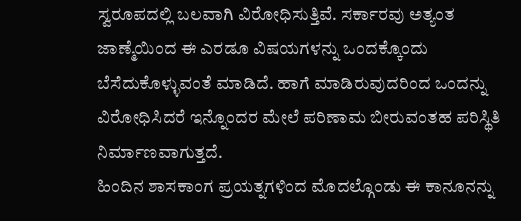ಸ್ವರೂಪದಲ್ಲಿ ಬಲವಾಗಿ ವಿರೋಧಿಸುತ್ತಿವೆ. ಸರ್ಕಾರವು ಅತ್ಯಂತ ಜಾಣ್ಮೆಯಿಂದ ಈ ಎರಡೂ ವಿಷಯಗಳನ್ನು ಒಂದಕ್ಕೊಂದು ಬೆಸೆದುಕೊಳ್ಳುವಂತೆ ಮಾಡಿದೆ. ಹಾಗೆ ಮಾಡಿರುವುದರಿಂದ ಒಂದನ್ನು ವಿರೋಧಿಸಿದರೆ ಇನ್ನೊಂದರ ಮೇಲೆ ಪರಿಣಾಮ ಬೀರುವಂತಹ ಪರಿಸ್ಥಿತಿ ನಿರ್ಮಾಣವಾಗುತ್ತದೆ.
ಹಿಂದಿನ ಶಾಸಕಾಂಗ ಪ್ರಯತ್ನಗಳಿಂದ ಮೊದಲ್ಗೊಂಡು ಈ ಕಾನೂನನ್ನು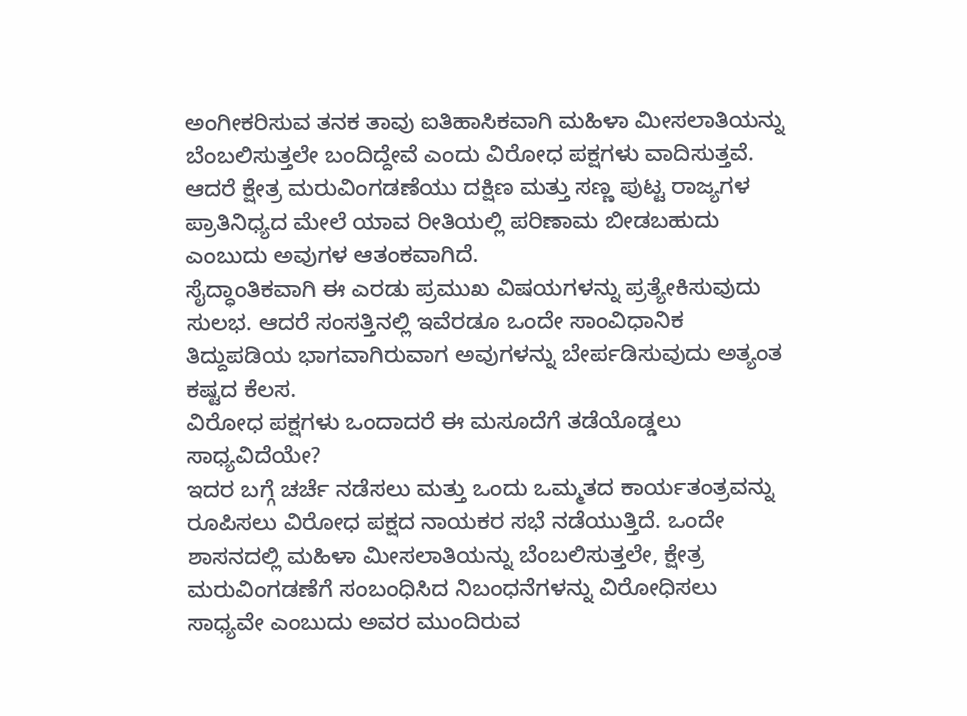ಅಂಗೀಕರಿಸುವ ತನಕ ತಾವು ಐತಿಹಾಸಿಕವಾಗಿ ಮಹಿಳಾ ಮೀಸಲಾತಿಯನ್ನು ಬೆಂಬಲಿಸುತ್ತಲೇ ಬಂದಿದ್ದೇವೆ ಎಂದು ವಿರೋಧ ಪಕ್ಷಗಳು ವಾದಿಸುತ್ತವೆ. ಆದರೆ ಕ್ಷೇತ್ರ ಮರುವಿಂಗಡಣೆಯು ದಕ್ಷಿಣ ಮತ್ತು ಸಣ್ಣ ಪುಟ್ಟ ರಾಜ್ಯಗಳ ಪ್ರಾತಿನಿಧ್ಯದ ಮೇಲೆ ಯಾವ ರೀತಿಯಲ್ಲಿ ಪರಿಣಾಮ ಬೀಡಬಹುದು ಎಂಬುದು ಅವುಗಳ ಆತಂಕವಾಗಿದೆ.
ಸೈದ್ಧಾಂತಿಕವಾಗಿ ಈ ಎರಡು ಪ್ರಮುಖ ವಿಷಯಗಳನ್ನು ಪ್ರತ್ಯೇಕಿಸುವುದು ಸುಲಭ. ಆದರೆ ಸಂಸತ್ತಿನಲ್ಲಿ ಇವೆರಡೂ ಒಂದೇ ಸಾಂವಿಧಾನಿಕ ತಿದ್ದುಪಡಿಯ ಭಾಗವಾಗಿರುವಾಗ ಅವುಗಳನ್ನು ಬೇರ್ಪಡಿಸುವುದು ಅತ್ಯಂತ ಕಷ್ಟದ ಕೆಲಸ.
ವಿರೋಧ ಪಕ್ಷಗಳು ಒಂದಾದರೆ ಈ ಮಸೂದೆಗೆ ತಡೆಯೊಡ್ಡಲು ಸಾಧ್ಯವಿದೆಯೇ?
ಇದರ ಬಗ್ಗೆ ಚರ್ಚೆ ನಡೆಸಲು ಮತ್ತು ಒಂದು ಒಮ್ಮತದ ಕಾರ್ಯತಂತ್ರವನ್ನು ರೂಪಿಸಲು ವಿರೋಧ ಪಕ್ಷದ ನಾಯಕರ ಸಭೆ ನಡೆಯುತ್ತಿದೆ. ಒಂದೇ ಶಾಸನದಲ್ಲಿ ಮಹಿಳಾ ಮೀಸಲಾತಿಯನ್ನು ಬೆಂಬಲಿಸುತ್ತಲೇ, ಕ್ಷೇತ್ರ ಮರುವಿಂಗಡಣೆಗೆ ಸಂಬಂಧಿಸಿದ ನಿಬಂಧನೆಗಳನ್ನು ವಿರೋಧಿಸಲು ಸಾಧ್ಯವೇ ಎಂಬುದು ಅವರ ಮುಂದಿರುವ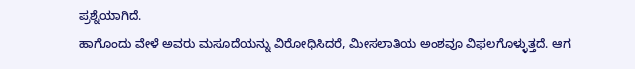ಪ್ರಶ್ನೆಯಾಗಿದೆ.
ಹಾಗೊಂದು ವೇಳೆ ಅವರು ಮಸೂದೆಯನ್ನು ವಿರೋಧಿಸಿದರೆ, ಮೀಸಲಾತಿಯ ಅಂಶವೂ ವಿಫಲಗೊಳ್ಳುತ್ತದೆ. ಆಗ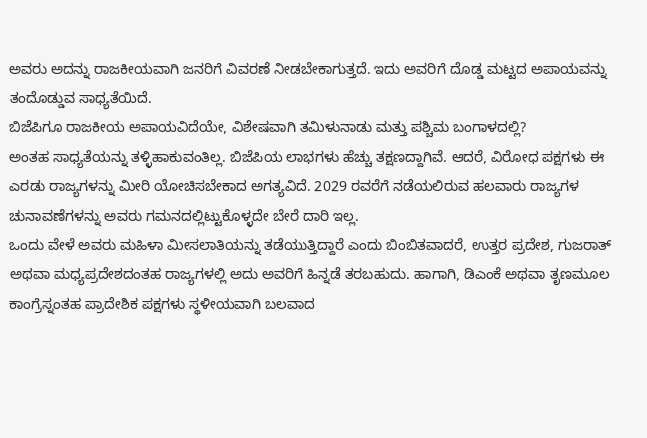ಅವರು ಅದನ್ನು ರಾಜಕೀಯವಾಗಿ ಜನರಿಗೆ ವಿವರಣೆ ನೀಡಬೇಕಾಗುತ್ತದೆ. ಇದು ಅವರಿಗೆ ದೊಡ್ಡ ಮಟ್ಟದ ಅಪಾಯವನ್ನು ತಂದೊಡ್ಡುವ ಸಾಧ್ಯತೆಯಿದೆ.
ಬಿಜೆಪಿಗೂ ರಾಜಕೀಯ ಅಪಾಯವಿದೆಯೇ, ವಿಶೇಷವಾಗಿ ತಮಿಳುನಾಡು ಮತ್ತು ಪಶ್ಚಿಮ ಬಂಗಾಳದಲ್ಲಿ?
ಅಂತಹ ಸಾಧ್ಯತೆಯನ್ನು ತಳ್ಳಿಹಾಕುವಂತಿಲ್ಲ. ಬಿಜೆಪಿಯ ಲಾಭಗಳು ಹೆಚ್ಚು ತಕ್ಷಣದ್ದಾಗಿವೆ. ಆದರೆ, ವಿರೋಧ ಪಕ್ಷಗಳು ಈ ಎರಡು ರಾಜ್ಯಗಳನ್ನು ಮೀರಿ ಯೋಚಿಸಬೇಕಾದ ಅಗತ್ಯವಿದೆ. 2029 ರವರೆಗೆ ನಡೆಯಲಿರುವ ಹಲವಾರು ರಾಜ್ಯಗಳ ಚುನಾವಣೆಗಳನ್ನು ಅವರು ಗಮನದಲ್ಲಿಟ್ಟುಕೊಳ್ಳದೇ ಬೇರೆ ದಾರಿ ಇಲ್ಲ.
ಒಂದು ವೇಳೆ ಅವರು ಮಹಿಳಾ ಮೀಸಲಾತಿಯನ್ನು ತಡೆಯುತ್ತಿದ್ದಾರೆ ಎಂದು ಬಿಂಬಿತವಾದರೆ, ಉತ್ತರ ಪ್ರದೇಶ, ಗುಜರಾತ್ ಅಥವಾ ಮಧ್ಯಪ್ರದೇಶದಂತಹ ರಾಜ್ಯಗಳಲ್ಲಿ ಅದು ಅವರಿಗೆ ಹಿನ್ನಡೆ ತರಬಹುದು. ಹಾಗಾಗಿ, ಡಿಎಂಕೆ ಅಥವಾ ತೃಣಮೂಲ ಕಾಂಗ್ರೆಸ್ನಂತಹ ಪ್ರಾದೇಶಿಕ ಪಕ್ಷಗಳು ಸ್ಥಳೀಯವಾಗಿ ಬಲವಾದ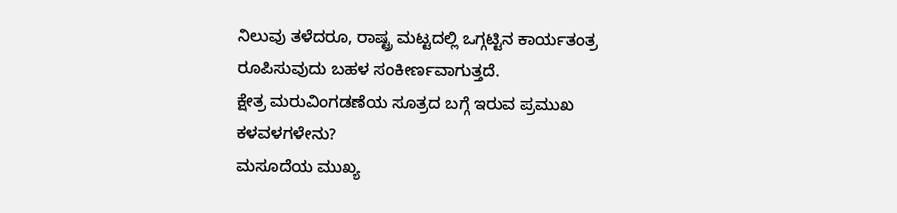ನಿಲುವು ತಳೆದರೂ, ರಾಷ್ಟ್ರ ಮಟ್ಟದಲ್ಲಿ ಒಗ್ಗಟ್ಟಿನ ಕಾರ್ಯತಂತ್ರ ರೂಪಿಸುವುದು ಬಹಳ ಸಂಕೀರ್ಣವಾಗುತ್ತದೆ.
ಕ್ಷೇತ್ರ ಮರುವಿಂಗಡಣೆಯ ಸೂತ್ರದ ಬಗ್ಗೆ ಇರುವ ಪ್ರಮುಖ ಕಳವಳಗಳೇನು?
ಮಸೂದೆಯ ಮುಖ್ಯ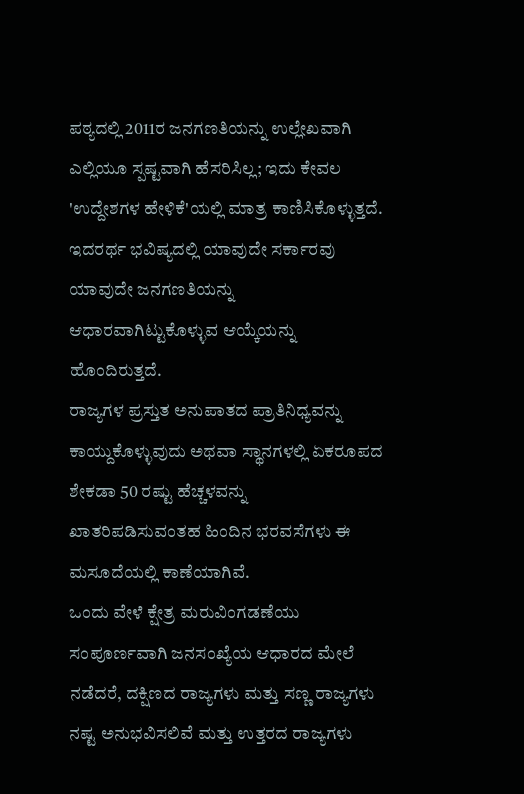ಪಠ್ಯದಲ್ಲಿ 2011ರ ಜನಗಣತಿಯನ್ನು ಉಲ್ಲೇಖವಾಗಿ ಎಲ್ಲಿಯೂ ಸ್ಪಷ್ಟವಾಗಿ ಹೆಸರಿಸಿಲ್ಲ; ಇದು ಕೇವಲ 'ಉದ್ದೇಶಗಳ ಹೇಳಿಕೆ'ಯಲ್ಲಿ ಮಾತ್ರ ಕಾಣಿಸಿಕೊಳ್ಳುತ್ತದೆ. ಇದರರ್ಥ ಭವಿಷ್ಯದಲ್ಲಿ ಯಾವುದೇ ಸರ್ಕಾರವು ಯಾವುದೇ ಜನಗಣತಿಯನ್ನು ಆಧಾರವಾಗಿಟ್ಟುಕೊಳ್ಳುವ ಆಯ್ಕೆಯನ್ನು ಹೊಂದಿರುತ್ತದೆ.
ರಾಜ್ಯಗಳ ಪ್ರಸ್ತುತ ಅನುಪಾತದ ಪ್ರಾತಿನಿಧ್ಯವನ್ನು ಕಾಯ್ದುಕೊಳ್ಳುವುದು ಅಥವಾ ಸ್ಥಾನಗಳಲ್ಲಿ ಏಕರೂಪದ ಶೇಕಡಾ 50 ರಷ್ಟು ಹೆಚ್ಚಳವನ್ನು ಖಾತರಿಪಡಿಸುವಂತಹ ಹಿಂದಿನ ಭರವಸೆಗಳು ಈ ಮಸೂದೆಯಲ್ಲಿ ಕಾಣೆಯಾಗಿವೆ.
ಒಂದು ವೇಳೆ ಕ್ಷೇತ್ರ ಮರುವಿಂಗಡಣೆಯು ಸಂಪೂರ್ಣವಾಗಿ ಜನಸಂಖ್ಯೆಯ ಆಧಾರದ ಮೇಲೆ ನಡೆದರೆ, ದಕ್ಷಿಣದ ರಾಜ್ಯಗಳು ಮತ್ತು ಸಣ್ಣ ರಾಜ್ಯಗಳು ನಷ್ಟ ಅನುಭವಿಸಲಿವೆ ಮತ್ತು ಉತ್ತರದ ರಾಜ್ಯಗಳು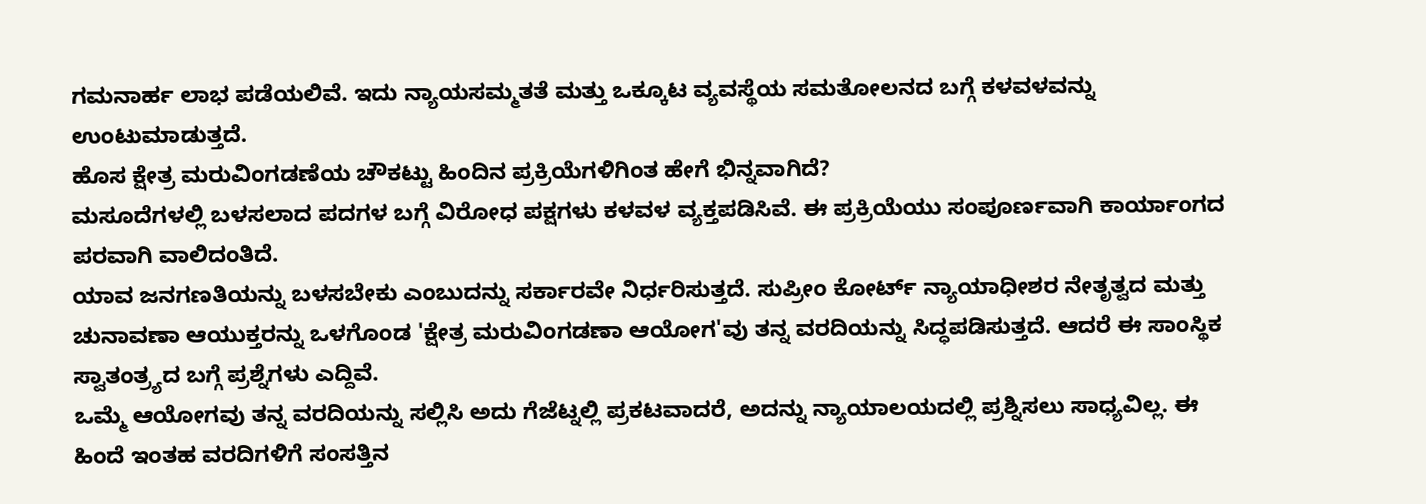ಗಮನಾರ್ಹ ಲಾಭ ಪಡೆಯಲಿವೆ. ಇದು ನ್ಯಾಯಸಮ್ಮತತೆ ಮತ್ತು ಒಕ್ಕೂಟ ವ್ಯವಸ್ಥೆಯ ಸಮತೋಲನದ ಬಗ್ಗೆ ಕಳವಳವನ್ನು ಉಂಟುಮಾಡುತ್ತದೆ.
ಹೊಸ ಕ್ಷೇತ್ರ ಮರುವಿಂಗಡಣೆಯ ಚೌಕಟ್ಟು ಹಿಂದಿನ ಪ್ರಕ್ರಿಯೆಗಳಿಗಿಂತ ಹೇಗೆ ಭಿನ್ನವಾಗಿದೆ?
ಮಸೂದೆಗಳಲ್ಲಿ ಬಳಸಲಾದ ಪದಗಳ ಬಗ್ಗೆ ವಿರೋಧ ಪಕ್ಷಗಳು ಕಳವಳ ವ್ಯಕ್ತಪಡಿಸಿವೆ. ಈ ಪ್ರಕ್ರಿಯೆಯು ಸಂಪೂರ್ಣವಾಗಿ ಕಾರ್ಯಾಂಗದ ಪರವಾಗಿ ವಾಲಿದಂತಿದೆ.
ಯಾವ ಜನಗಣತಿಯನ್ನು ಬಳಸಬೇಕು ಎಂಬುದನ್ನು ಸರ್ಕಾರವೇ ನಿರ್ಧರಿಸುತ್ತದೆ. ಸುಪ್ರೀಂ ಕೋರ್ಟ್ ನ್ಯಾಯಾಧೀಶರ ನೇತೃತ್ವದ ಮತ್ತು ಚುನಾವಣಾ ಆಯುಕ್ತರನ್ನು ಒಳಗೊಂಡ 'ಕ್ಷೇತ್ರ ಮರುವಿಂಗಡಣಾ ಆಯೋಗ'ವು ತನ್ನ ವರದಿಯನ್ನು ಸಿದ್ಧಪಡಿಸುತ್ತದೆ. ಆದರೆ ಈ ಸಾಂಸ್ಥಿಕ ಸ್ವಾತಂತ್ರ್ಯದ ಬಗ್ಗೆ ಪ್ರಶ್ನೆಗಳು ಎದ್ದಿವೆ.
ಒಮ್ಮೆ ಆಯೋಗವು ತನ್ನ ವರದಿಯನ್ನು ಸಲ್ಲಿಸಿ ಅದು ಗೆಜೆಟ್ನಲ್ಲಿ ಪ್ರಕಟವಾದರೆ, ಅದನ್ನು ನ್ಯಾಯಾಲಯದಲ್ಲಿ ಪ್ರಶ್ನಿಸಲು ಸಾಧ್ಯವಿಲ್ಲ. ಈ ಹಿಂದೆ ಇಂತಹ ವರದಿಗಳಿಗೆ ಸಂಸತ್ತಿನ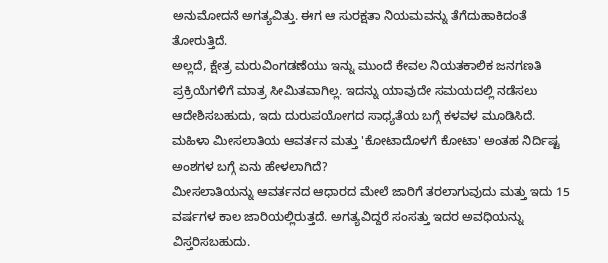ಅನುಮೋದನೆ ಅಗತ್ಯವಿತ್ತು. ಈಗ ಆ ಸುರಕ್ಷತಾ ನಿಯಮವನ್ನು ತೆಗೆದುಹಾಕಿದಂತೆ ತೋರುತ್ತಿದೆ.
ಅಲ್ಲದೆ, ಕ್ಷೇತ್ರ ಮರುವಿಂಗಡಣೆಯು ಇನ್ನು ಮುಂದೆ ಕೇವಲ ನಿಯತಕಾಲಿಕ ಜನಗಣತಿ ಪ್ರಕ್ರಿಯೆಗಳಿಗೆ ಮಾತ್ರ ಸೀಮಿತವಾಗಿಲ್ಲ. ಇದನ್ನು ಯಾವುದೇ ಸಮಯದಲ್ಲಿ ನಡೆಸಲು ಆದೇಶಿಸಬಹುದು, ಇದು ದುರುಪಯೋಗದ ಸಾಧ್ಯತೆಯ ಬಗ್ಗೆ ಕಳವಳ ಮೂಡಿಸಿದೆ.
ಮಹಿಳಾ ಮೀಸಲಾತಿಯ ಆವರ್ತನ ಮತ್ತು 'ಕೋಟಾದೊಳಗೆ ಕೋಟಾ' ಅಂತಹ ನಿರ್ದಿಷ್ಟ ಅಂಶಗಳ ಬಗ್ಗೆ ಏನು ಹೇಳಲಾಗಿದೆ?
ಮೀಸಲಾತಿಯನ್ನು ಆವರ್ತನದ ಆಧಾರದ ಮೇಲೆ ಜಾರಿಗೆ ತರಲಾಗುವುದು ಮತ್ತು ಇದು 15 ವರ್ಷಗಳ ಕಾಲ ಜಾರಿಯಲ್ಲಿರುತ್ತದೆ. ಅಗತ್ಯವಿದ್ದರೆ ಸಂಸತ್ತು ಇದರ ಅವಧಿಯನ್ನು ವಿಸ್ತರಿಸಬಹುದು.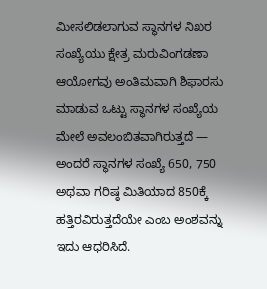ಮೀಸಲಿಡಲಾಗುವ ಸ್ಥಾನಗಳ ನಿಖರ ಸಂಖ್ಯೆಯು ಕ್ಷೇತ್ರ ಮರುವಿಂಗಡಣಾ ಆಯೋಗವು ಅಂತಿಮವಾಗಿ ಶಿಫಾರಸು ಮಾಡುವ ಒಟ್ಟು ಸ್ಥಾನಗಳ ಸಂಖ್ಯೆಯ ಮೇಲೆ ಅವಲಂಬಿತವಾಗಿರುತ್ತದೆ — ಅಂದರೆ ಸ್ಥಾನಗಳ ಸಂಖ್ಯೆ 650, 750 ಅಥವಾ ಗರಿಷ್ಠ ಮಿತಿಯಾದ 850ಕ್ಕೆ ಹತ್ತಿರವಿರುತ್ತದೆಯೇ ಎಂಬ ಅಂಶವನ್ನು ಇದು ಆಧರಿಸಿದೆ.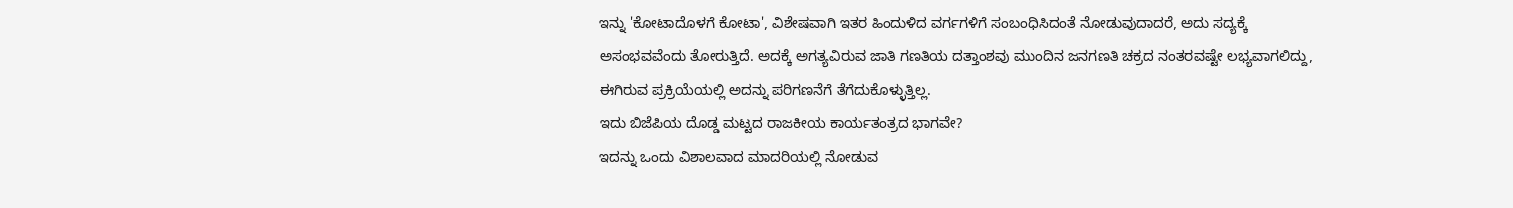ಇನ್ನು 'ಕೋಟಾದೊಳಗೆ ಕೋಟಾ', ವಿಶೇಷವಾಗಿ ಇತರ ಹಿಂದುಳಿದ ವರ್ಗಗಳಿಗೆ ಸಂಬಂಧಿಸಿದಂತೆ ನೋಡುವುದಾದರೆ, ಅದು ಸದ್ಯಕ್ಕೆ ಅಸಂಭವವೆಂದು ತೋರುತ್ತಿದೆ. ಅದಕ್ಕೆ ಅಗತ್ಯವಿರುವ ಜಾತಿ ಗಣತಿಯ ದತ್ತಾಂಶವು ಮುಂದಿನ ಜನಗಣತಿ ಚಕ್ರದ ನಂತರವಷ್ಟೇ ಲಭ್ಯವಾಗಲಿದ್ದು, ಈಗಿರುವ ಪ್ರಕ್ರಿಯೆಯಲ್ಲಿ ಅದನ್ನು ಪರಿಗಣನೆಗೆ ತೆಗೆದುಕೊಳ್ಳುತ್ತಿಲ್ಲ.
ಇದು ಬಿಜೆಪಿಯ ದೊಡ್ಡ ಮಟ್ಟದ ರಾಜಕೀಯ ಕಾರ್ಯತಂತ್ರದ ಭಾಗವೇ?
ಇದನ್ನು ಒಂದು ವಿಶಾಲವಾದ ಮಾದರಿಯಲ್ಲಿ ನೋಡುವ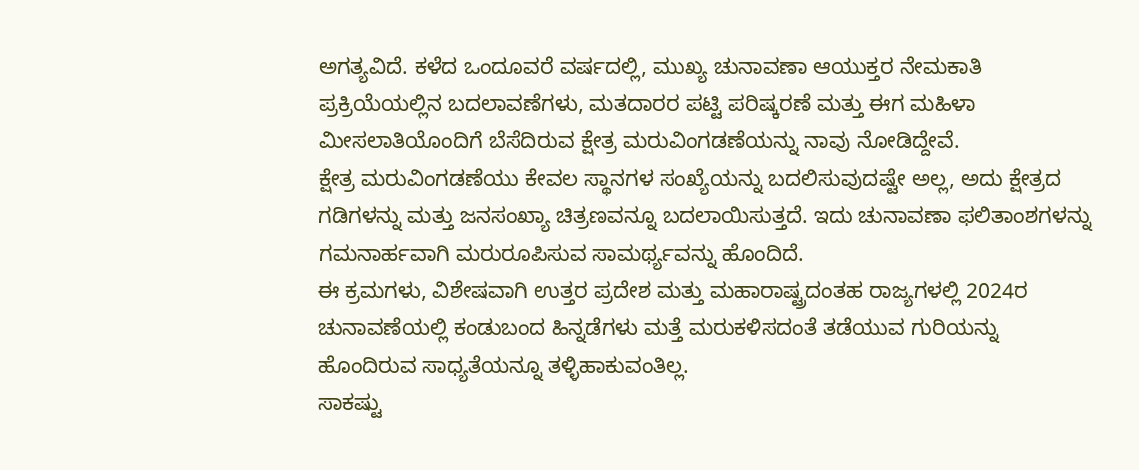ಅಗತ್ಯವಿದೆ. ಕಳೆದ ಒಂದೂವರೆ ವರ್ಷದಲ್ಲಿ, ಮುಖ್ಯ ಚುನಾವಣಾ ಆಯುಕ್ತರ ನೇಮಕಾತಿ ಪ್ರಕ್ರಿಯೆಯಲ್ಲಿನ ಬದಲಾವಣೆಗಳು, ಮತದಾರರ ಪಟ್ಟಿ ಪರಿಷ್ಕರಣೆ ಮತ್ತು ಈಗ ಮಹಿಳಾ ಮೀಸಲಾತಿಯೊಂದಿಗೆ ಬೆಸೆದಿರುವ ಕ್ಷೇತ್ರ ಮರುವಿಂಗಡಣೆಯನ್ನು ನಾವು ನೋಡಿದ್ದೇವೆ.
ಕ್ಷೇತ್ರ ಮರುವಿಂಗಡಣೆಯು ಕೇವಲ ಸ್ಥಾನಗಳ ಸಂಖ್ಯೆಯನ್ನು ಬದಲಿಸುವುದಷ್ಟೇ ಅಲ್ಲ, ಅದು ಕ್ಷೇತ್ರದ ಗಡಿಗಳನ್ನು ಮತ್ತು ಜನಸಂಖ್ಯಾ ಚಿತ್ರಣವನ್ನೂ ಬದಲಾಯಿಸುತ್ತದೆ. ಇದು ಚುನಾವಣಾ ಫಲಿತಾಂಶಗಳನ್ನು ಗಮನಾರ್ಹವಾಗಿ ಮರುರೂಪಿಸುವ ಸಾಮರ್ಥ್ಯವನ್ನು ಹೊಂದಿದೆ.
ಈ ಕ್ರಮಗಳು, ವಿಶೇಷವಾಗಿ ಉತ್ತರ ಪ್ರದೇಶ ಮತ್ತು ಮಹಾರಾಷ್ಟ್ರದಂತಹ ರಾಜ್ಯಗಳಲ್ಲಿ 2024ರ ಚುನಾವಣೆಯಲ್ಲಿ ಕಂಡುಬಂದ ಹಿನ್ನಡೆಗಳು ಮತ್ತೆ ಮರುಕಳಿಸದಂತೆ ತಡೆಯುವ ಗುರಿಯನ್ನು ಹೊಂದಿರುವ ಸಾಧ್ಯತೆಯನ್ನೂ ತಳ್ಳಿಹಾಕುವಂತಿಲ್ಲ.
ಸಾಕಷ್ಟು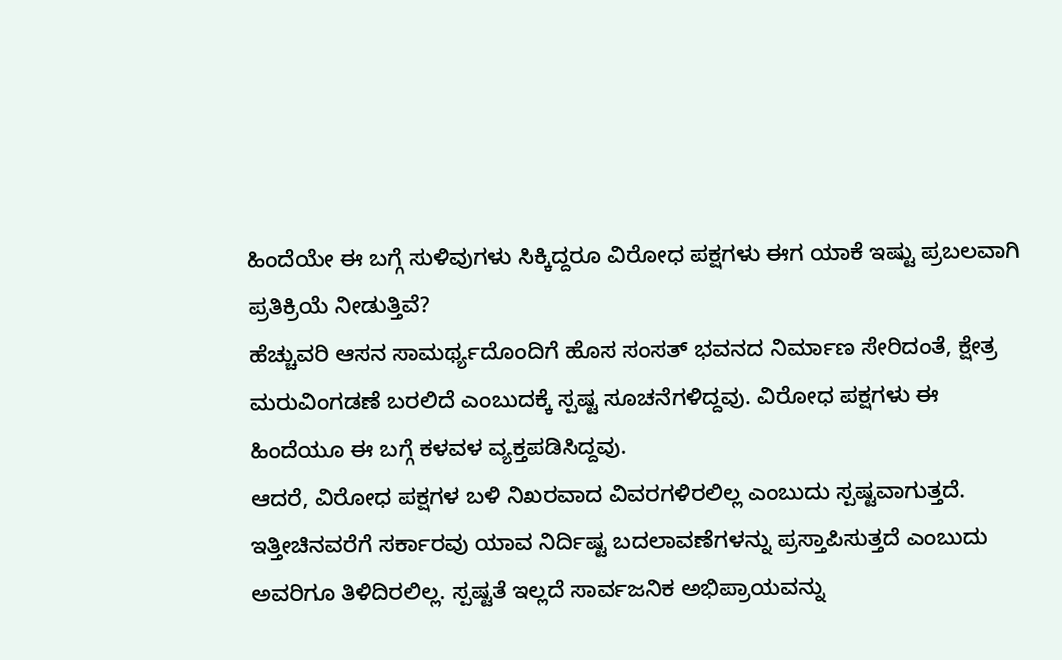ಹಿಂದೆಯೇ ಈ ಬಗ್ಗೆ ಸುಳಿವುಗಳು ಸಿಕ್ಕಿದ್ದರೂ ವಿರೋಧ ಪಕ್ಷಗಳು ಈಗ ಯಾಕೆ ಇಷ್ಟು ಪ್ರಬಲವಾಗಿ ಪ್ರತಿಕ್ರಿಯೆ ನೀಡುತ್ತಿವೆ?
ಹೆಚ್ಚುವರಿ ಆಸನ ಸಾಮರ್ಥ್ಯದೊಂದಿಗೆ ಹೊಸ ಸಂಸತ್ ಭವನದ ನಿರ್ಮಾಣ ಸೇರಿದಂತೆ, ಕ್ಷೇತ್ರ ಮರುವಿಂಗಡಣೆ ಬರಲಿದೆ ಎಂಬುದಕ್ಕೆ ಸ್ಪಷ್ಟ ಸೂಚನೆಗಳಿದ್ದವು. ವಿರೋಧ ಪಕ್ಷಗಳು ಈ ಹಿಂದೆಯೂ ಈ ಬಗ್ಗೆ ಕಳವಳ ವ್ಯಕ್ತಪಡಿಸಿದ್ದವು.
ಆದರೆ, ವಿರೋಧ ಪಕ್ಷಗಳ ಬಳಿ ನಿಖರವಾದ ವಿವರಗಳಿರಲಿಲ್ಲ ಎಂಬುದು ಸ್ಪಷ್ಟವಾಗುತ್ತದೆ. ಇತ್ತೀಚಿನವರೆಗೆ ಸರ್ಕಾರವು ಯಾವ ನಿರ್ದಿಷ್ಟ ಬದಲಾವಣೆಗಳನ್ನು ಪ್ರಸ್ತಾಪಿಸುತ್ತದೆ ಎಂಬುದು ಅವರಿಗೂ ತಿಳಿದಿರಲಿಲ್ಲ. ಸ್ಪಷ್ಟತೆ ಇಲ್ಲದೆ ಸಾರ್ವಜನಿಕ ಅಭಿಪ್ರಾಯವನ್ನು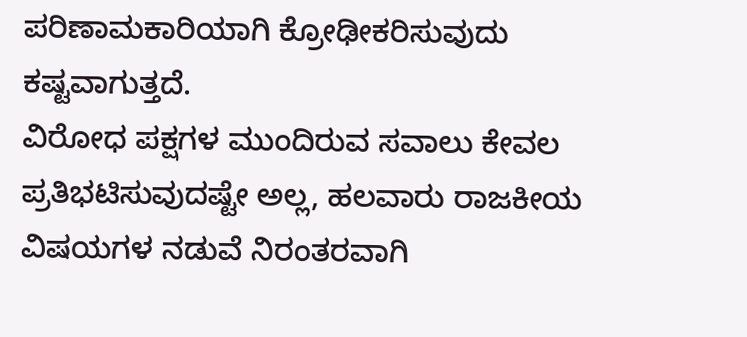ಪರಿಣಾಮಕಾರಿಯಾಗಿ ಕ್ರೋಢೀಕರಿಸುವುದು ಕಷ್ಟವಾಗುತ್ತದೆ.
ವಿರೋಧ ಪಕ್ಷಗಳ ಮುಂದಿರುವ ಸವಾಲು ಕೇವಲ ಪ್ರತಿಭಟಿಸುವುದಷ್ಟೇ ಅಲ್ಲ, ಹಲವಾರು ರಾಜಕೀಯ ವಿಷಯಗಳ ನಡುವೆ ನಿರಂತರವಾಗಿ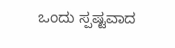ಒಂದು ಸ್ಪಷ್ಟವಾದ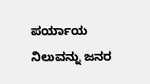ಪರ್ಯಾಯ ನಿಲುವನ್ನು ಜನರ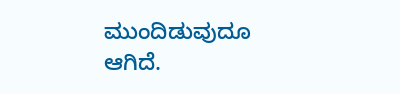ಮುಂದಿಡುವುದೂ ಆಗಿದೆ.